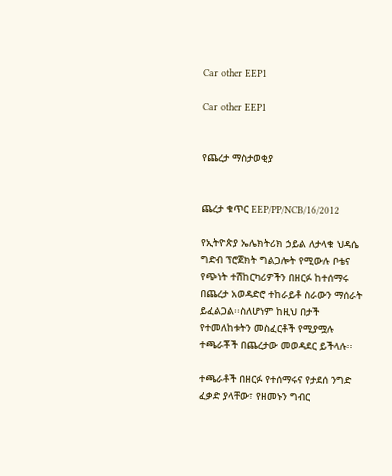Car other EEP1

Car other EEP1


የጨረታ ማስታወቂያ


ጨረታ ቁጥር EEP/PP/NCB/16/2012

የኢትዮጵያ ኤሌክትሪክ ኃይል ለታላቁ ህዳሴ ግድብ ፕሮጀክት ግልጋሎት የሚውሉ ቦቴና የጭነት ተሽከርካሪዎችን በዘርፉ ከተሰማሩ በጨረታ አወዳድሮ ተከራይቶ ስራውን ማሰራት ይፈልጋል፡፡ስለሆነም ከዚህ በታች የተመለከቱትን መስፈርቶች የሚያሟሉ ተጫራቾች በጨረታው መወዳደር ይችላሉ፡፡

ተጫራቶች በዘርፉ የተሰማሩና የታደሰ ንግድ ፈቃድ ያላቸው፣ የዘመኑን ግብር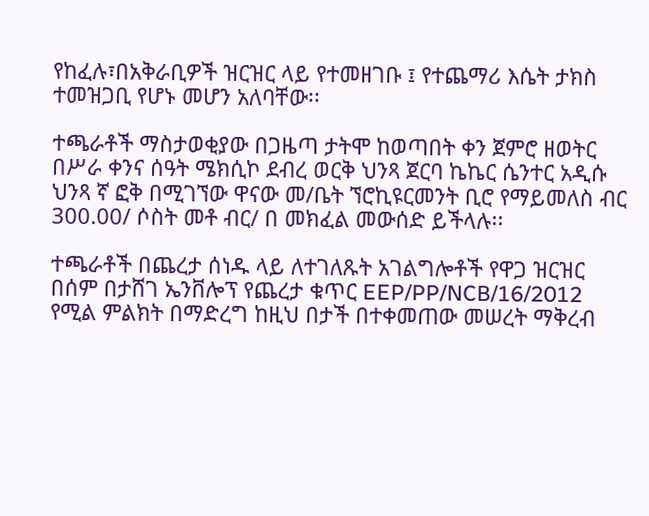የከፈሉ፣በአቅራቢዎች ዝርዝር ላይ የተመዘገቡ ፤ የተጨማሪ እሴት ታክስ ተመዝጋቢ የሆኑ መሆን አለባቸው፡፡

ተጫራቶች ማስታወቂያው በጋዜጣ ታትሞ ከወጣበት ቀን ጀምሮ ዘወትር በሥራ ቀንና ሰዓት ሜክሲኮ ደብረ ወርቅ ህንጻ ጀርባ ኬኬር ሴንተር አዲሱ ህንጻ ኛ ፎቅ በሚገኘው ዋናው መ/ቤት ኘሮኪዩርመንት ቢሮ የማይመለስ ብር 300.00/ ሶስት መቶ ብር/ በ መክፈል መውሰድ ይችላሉ፡፡

ተጫራቶች በጨረታ ሰነዱ ላይ ለተገለጹት አገልግሎቶች የዋጋ ዝርዝር በሰም በታሸገ ኤንቨሎፕ የጨረታ ቁጥር EEP/PP/NCB/16/2012 የሚል ምልክት በማድረግ ከዚህ በታች በተቀመጠው መሠረት ማቅረብ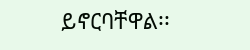ይኖርባቸዋል፡፡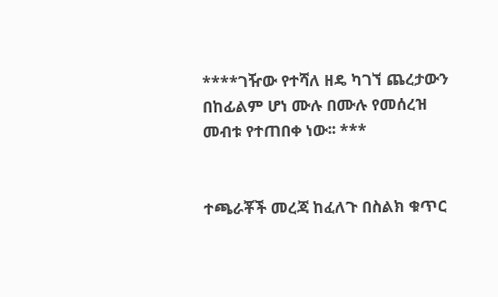****ገዥው የተሻለ ዘዴ ካገኘ ጨረታውን በከፊልም ሆነ ሙሉ በሙሉ የመሰረዝ መብቱ የተጠበቀ ነው፡፡ ***


ተጫራቾች መረጃ ከፈለጉ በስልክ ቁጥር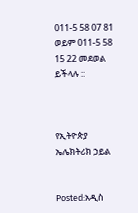011-5 58 07 81 ወይም 011-5 58 15 22 መደወል ይችላሉ ::



የኢትዮጵያ ኤሌክትሪክ ኃይል


Posted:አዲስ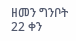ዘመን ግንቦት 22 ቀን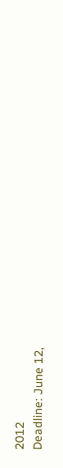2012
Deadline: June 12,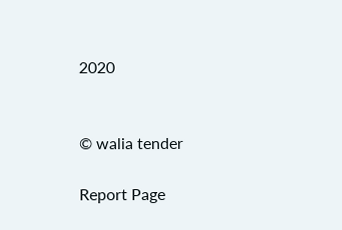2020


© walia tender

Report Page